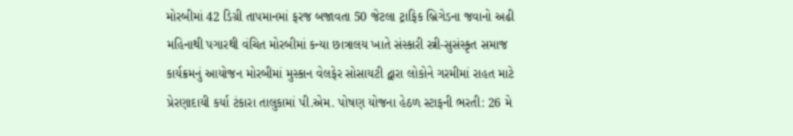મોરબીમાં 42 ડિગ્રી તાપમાનમાં ફરજ બજાવતા 50 જેટલા ટ્રાફિક બ્રિગેડના જવાનો અઢી મહિનાથી પગારથી વંચિત મોરબીમાં કન્યા છાત્રાલય ખાતે સંસ્કારી સ્ત્રી-સુસંસ્કૃત સમાજ કાર્યક્રમનું આયોજન મોરબીમાં મુસ્કાન વેલફેર સોસાયટી દ્વારા લોકોને ગરમીમાં રાહત માટે પ્રેરણાદાયી કર્યા ટંકારા તાલુકામાં પી.એમ. પોષણ યોજના હેઠળ સ્ટાફની ભરતી: 26 મે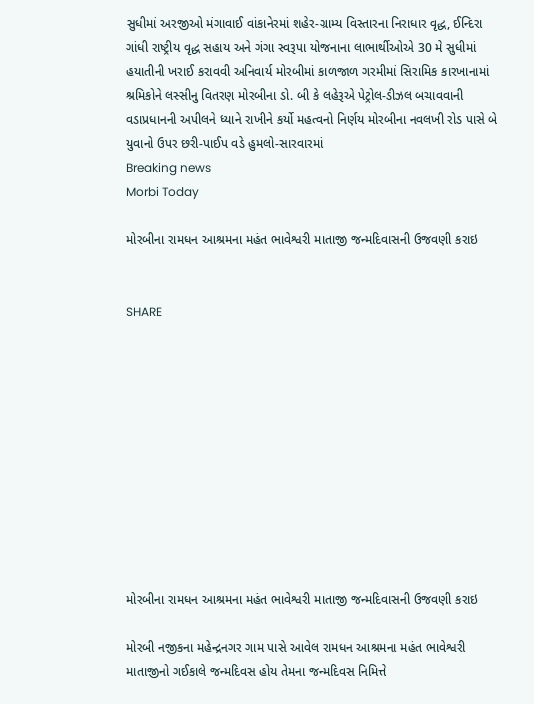સુધીમાં અરજીઓ મંગાવાઈ વાંકાનેરમાં શહેર-ગ્રામ્ય વિસ્તારના નિરાધાર વૃદ્ધ, ઈન્દિરા ગાંધી રાષ્ટ્રીય વૃદ્ધ સહાય અને ગંગા સ્વરૂપા યોજનાના લાભાર્થીઓએ 30 મે સુધીમાં હયાતીની ખરાઈ કરાવવી અનિવાર્ય મોરબીમાં કાળજાળ ગરમીમાં સિરામિક કારખાનામાં શ્રમિકોને લસ્સીનુ વિતરણ મોરબીના ડો. બી કે લહેરૂએ પેટ્રોલ-ડીઝલ બચાવવાની વડાપ્રધાનની અપીલને ધ્યાને રાખીને કર્યો મહત્વનો નિર્ણય મોરબીના નવલખી રોડ પાસે બે યુવાનો ઉપર છરી-પાઈપ વડે હુમલો-સારવારમાં
Breaking news
Morbi Today

મોરબીના રામધન આશ્રમના મહંત ભાવેશ્વરી માતાજી જન્મદિવાસની ઉજવણી કરાઇ


SHARE











મોરબીના રામધન આશ્રમના મહંત ભાવેશ્વરી માતાજી જન્મદિવાસની ઉજવણી કરાઇ

મોરબી નજીકના મહેન્દ્રનગર ગામ પાસે આવેલ રામધન આશ્રમના મહંત ભાવેશ્વરી માતાજીનો ગઈકાલે જન્મદિવસ હોય તેમના જન્મદિવસ નિમિત્તે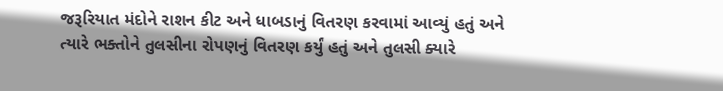જરૂરિયાત મંદોને રાશન કીટ અને ધાબડાનું વિતરણ કરવામાં આવ્યું હતું અને ત્યારે ભક્તોને તુલસીના રોપણનું વિતરણ કર્યું હતું અને તુલસી ક્યારે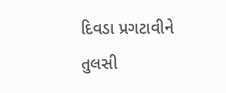દિવડા પ્રગટાવીને તુલસી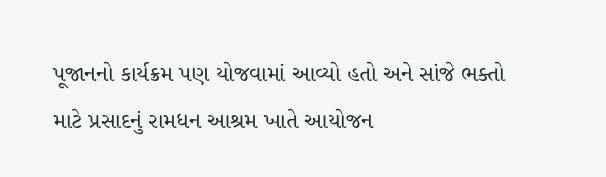પૂજાનનો કાર્યક્રમ પણ યોજવામાં આવ્યો હતો અને સાંજે ભક્તો માટે પ્રસાદનું રામધન આશ્રમ ખાતે આયોજન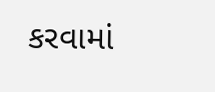કરવામાં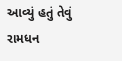આવ્યું હતું તેવું રામધન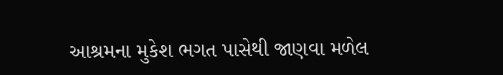આશ્રમના મુકેશ ભગત પાસેથી જાણવા મળેલ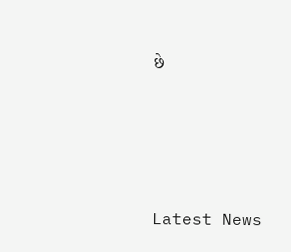છે






Latest News